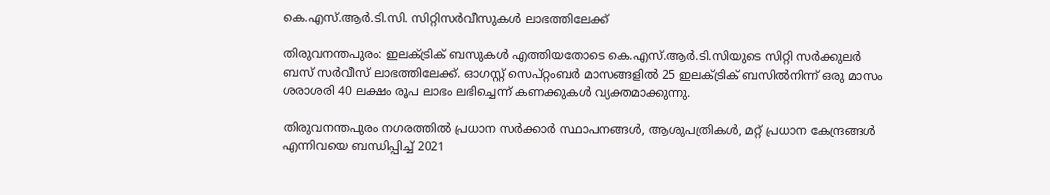കെ.എസ്.ആര്‍.ടി.സി. സിറ്റിസര്‍വീസുകള്‍ ലാഭത്തിലേക്ക്

തിരുവനന്തപുരം: ഇലക്ട്രിക് ബസുകള്‍ എത്തിയതോടെ കെ.എസ്.ആര്‍.ടി.സിയുടെ സിറ്റി സര്‍ക്കുലര്‍ ബസ് സര്‍വീസ് ലാഭത്തിലേക്ക്. ഓഗസ്റ്റ് സെപ്റ്റംബര്‍ മാസങ്ങളില്‍ 25 ഇലക്ട്രിക് ബസില്‍നിന്ന് ഒരു മാസം ശരാശരി 40 ലക്ഷം രൂപ ലാഭം ലഭിച്ചെന്ന് കണക്കുകള്‍ വ്യക്തമാക്കുന്നു.

തിരുവനന്തപുരം നഗരത്തില്‍ പ്രധാന സര്‍ക്കാര്‍ സ്ഥാപനങ്ങള്‍, ആശുപത്രികള്‍, മറ്റ് പ്രധാന കേന്ദ്രങ്ങള്‍ എന്നിവയെ ബന്ധിപ്പിച്ച് 2021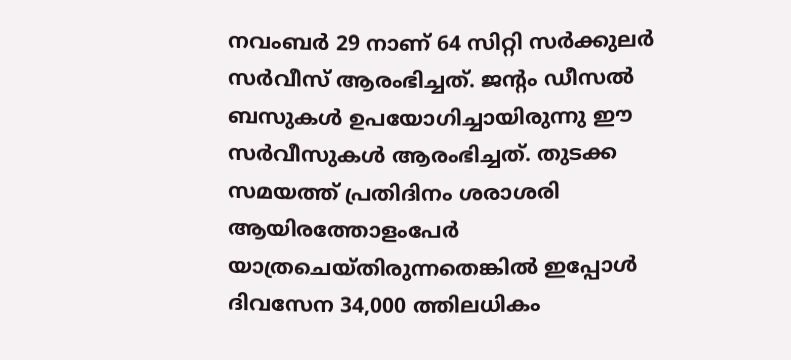നവംബര്‍ 29 നാണ് 64 സിറ്റി സര്‍ക്കുലര്‍ സര്‍വീസ് ആരംഭിച്ചത്. ജന്റം ഡീസല്‍ ബസുകള്‍ ഉപയോഗിച്ചായിരുന്നു ഈ സര്‍വീസുകള്‍ ആരംഭിച്ചത്. തുടക്ക സമയത്ത് പ്രതിദിനം ശരാശരി ആയിരത്തോളംപേര്‍ യാത്രചെയ്തിരുന്നതെങ്കില്‍ ഇപ്പോള്‍ ദിവസേന 34,000 ത്തിലധികം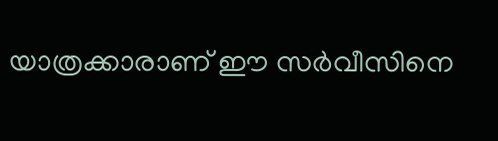യാത്രക്കാരാണ് ഈ സര്‍വീസിനെ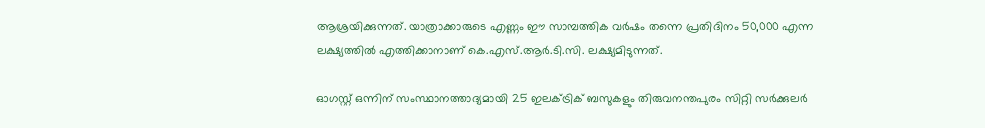ആശ്രയിക്കുന്നത്. യാത്രാക്കാരുടെ എണ്ണം ഈ സാമ്പത്തിക വര്‍ഷം തന്നെ പ്രതിദിനം 50,000 എന്ന ലക്ഷ്യത്തില്‍ എത്തിക്കാനാണ് കെ.എസ്.ആര്‍.ടി.സി. ലക്ഷ്യമിടുന്നത്.

ഓഗസ്റ്റ് ഒന്നിന് സംസ്ഥാനത്താദ്യമായി 25 ഇലക്ട്രിക് ബസുകളും തിരുവനന്തപുരം സിറ്റി സര്‍ക്കുലര്‍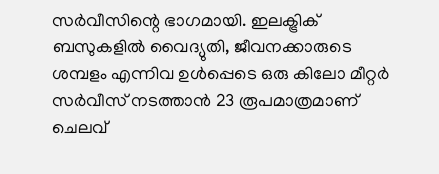സര്‍വീസിന്റെ ഭാഗമായി. ഇലക്ട്രിക് ബസുകളില്‍ വൈദ്യുതി, ജീവനക്കാരുടെ ശമ്പളം എന്നിവ ഉള്‍പ്പെടെ ഒരു കിലോ മീറ്റര്‍ സര്‍വീസ് നടത്താന്‍ 23 രൂപമാത്രമാണ് ചെലവ്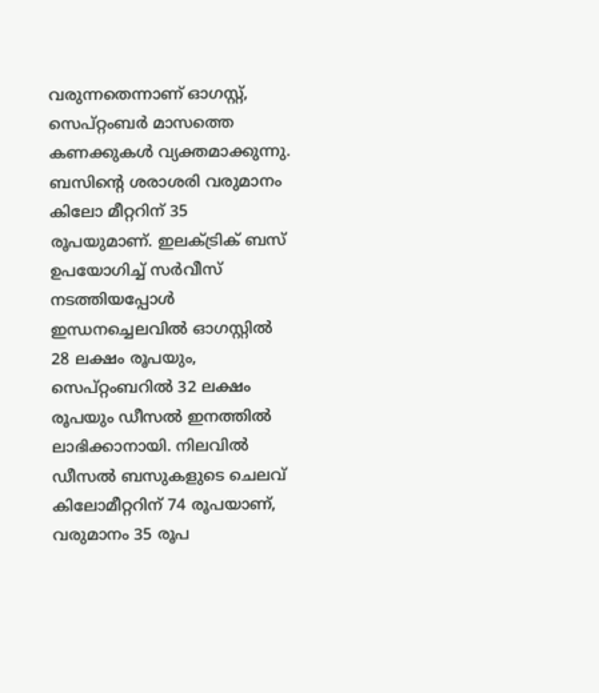വരുന്നതെന്നാണ് ഓഗസ്റ്റ്, സെപ്റ്റംബര്‍ മാസത്തെ കണക്കുകള്‍ വ്യക്തമാക്കുന്നു. ബസിന്റെ ശരാശരി വരുമാനം കിലോ മീറ്ററിന് 35 രൂപയുമാണ്. ഇലക്ട്രിക് ബസ് ഉപയോഗിച്ച് സര്‍വീസ് നടത്തിയപ്പോള്‍ ഇന്ധനച്ചെലവില്‍ ഓഗസ്റ്റില്‍ 28 ലക്ഷം രൂപയും, സെപ്റ്റംബറില്‍ 32 ലക്ഷം രൂപയും ഡീസല്‍ ഇനത്തില്‍ ലാഭിക്കാനായി. നിലവില്‍ ഡീസല്‍ ബസുകളുടെ ചെലവ് കിലോമീറ്ററിന് 74 രൂപയാണ്, വരുമാനം 35 രൂപ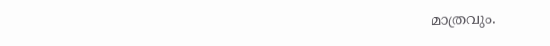മാത്രവും.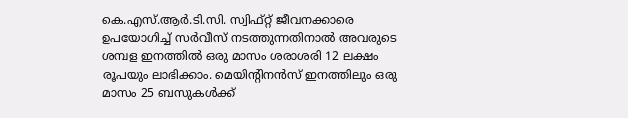കെ.എസ്.ആര്‍.ടി.സി. സ്വിഫ്റ്റ് ജീവനക്കാരെ ഉപയോഗിച്ച് സര്‍വീസ് നടത്തുന്നതിനാല്‍ അവരുടെ ശമ്പള ഇനത്തില്‍ ഒരു മാസം ശരാശരി 12 ലക്ഷം രൂപയും ലാഭിക്കാം. മെയിന്റിനന്‍സ് ഇനത്തിലും ഒരു മാസം 25 ബസുകള്‍ക്ക്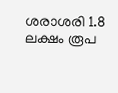ശരാശരി 1.8 ലക്ഷം രൂപ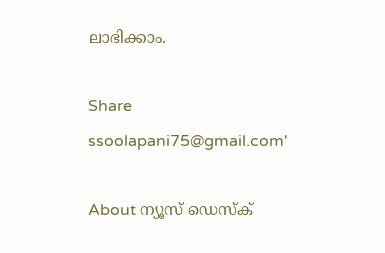ലാഭിക്കാം.

Share
ssoolapani75@gmail.com'

About ന്യൂസ് ഡെസ്ക്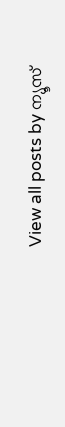View all posts by ന്യൂസ്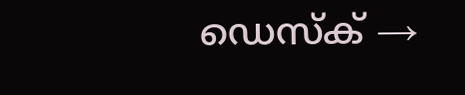ഡെസ്ക് →